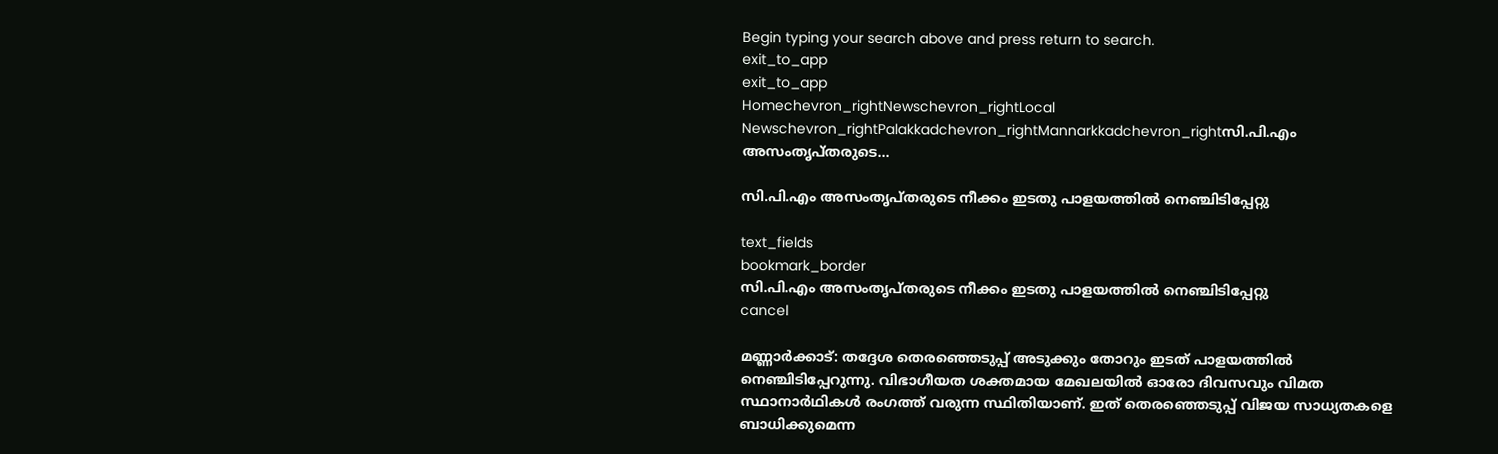Begin typing your search above and press return to search.
exit_to_app
exit_to_app
Homechevron_rightNewschevron_rightLocal Newschevron_rightPalakkadchevron_rightMannarkkadchevron_rightസി.പി.എം അസംതൃപ്തരുടെ...

സി.പി.എം അസംതൃപ്തരുടെ നീക്കം ഇടതു പാളയത്തിൽ നെഞ്ചിടിപ്പേറ്റു

text_fields
bookmark_border
സി.പി.എം അസംതൃപ്തരുടെ നീക്കം ഇടതു പാളയത്തിൽ നെഞ്ചിടിപ്പേറ്റു
cancel

മണ്ണാർക്കാട്: തദ്ദേശ തെരഞ്ഞെടുപ്പ് അടുക്കും തോറും ഇടത് പാളയത്തിൽ നെഞ്ചിടിപ്പേറുന്നു. വിഭാഗീയത ശക്തമായ മേഖലയിൽ ഓരോ ദിവസവും വിമത സ്ഥാനാർഥികൾ രംഗത്ത് വരുന്ന സ്ഥിതിയാണ്. ഇത് തെരഞ്ഞെടുപ്പ് വിജയ സാധ്യതകളെ ബാധിക്കുമെന്ന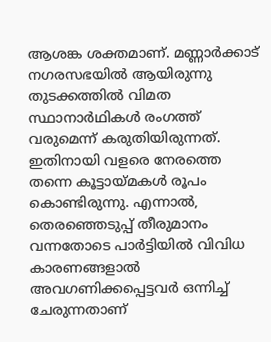ആശങ്ക ശക്തമാണ്. മണ്ണാർക്കാട് നഗരസഭയിൽ ആയിരുന്നു തുടക്കത്തിൽ വിമത സ്ഥാനാർഥികൾ രംഗത്ത് വരുമെന്ന് കരുതിയിരുന്നത്. ഇതിനായി വളരെ നേരത്തെ തന്നെ കൂട്ടായ്മകൾ രൂപം കൊണ്ടിരുന്നു. എന്നാൽ, തെരഞ്ഞെടുപ്പ് തീരുമാനം വന്നതോടെ പാർട്ടിയിൽ വിവിധ കാരണങ്ങളാൽ അവഗണിക്കപ്പെട്ടവർ ഒന്നിച്ച് ചേരുന്നതാണ്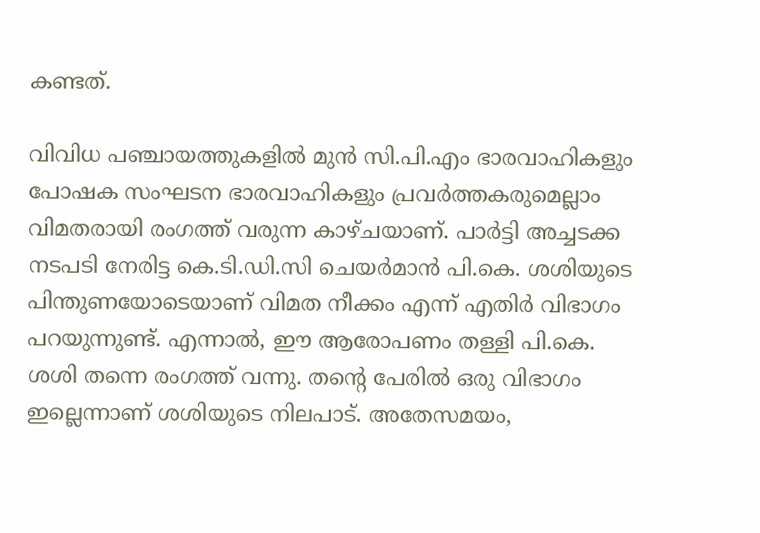കണ്ടത്.

വിവിധ പഞ്ചായത്തുകളിൽ മുൻ സി.പി.എം ഭാരവാഹികളും പോഷക സംഘടന ഭാരവാഹികളും പ്രവർത്തകരുമെല്ലാം വിമതരായി രംഗത്ത് വരുന്ന കാഴ്ചയാണ്. പാർട്ടി അച്ചടക്ക നടപടി നേരിട്ട കെ.ടി.ഡി.സി ചെയർമാൻ പി.കെ. ശശിയുടെ പിന്തുണയോടെയാണ് വിമത നീക്കം എന്ന് എതിർ വിഭാഗം പറയുന്നുണ്ട്. എന്നാൽ, ഈ ആരോപണം തള്ളി പി.കെ. ശശി തന്നെ രംഗത്ത് വന്നു. തന്റെ പേരിൽ ഒരു വിഭാഗം ഇല്ലെന്നാണ് ശശിയുടെ നിലപാട്. അതേസമയം,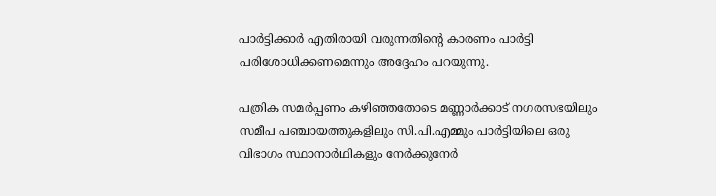പാർട്ടിക്കാർ എതിരായി വരുന്നതിന്റെ കാരണം പാർട്ടി പരിശോധിക്കണമെന്നും അദ്ദേഹം പറയുന്നു.

പത്രിക സമര്‍പ്പണം കഴിഞ്ഞതോടെ മണ്ണാര്‍ക്കാട് നഗരസഭയിലും സമീപ പഞ്ചായത്തുകളിലും സി.പി.എമ്മും പാര്‍ട്ടിയിലെ ഒരു വിഭാഗം സ്ഥാനാര്‍ഥികളും നേര്‍ക്കുനേര്‍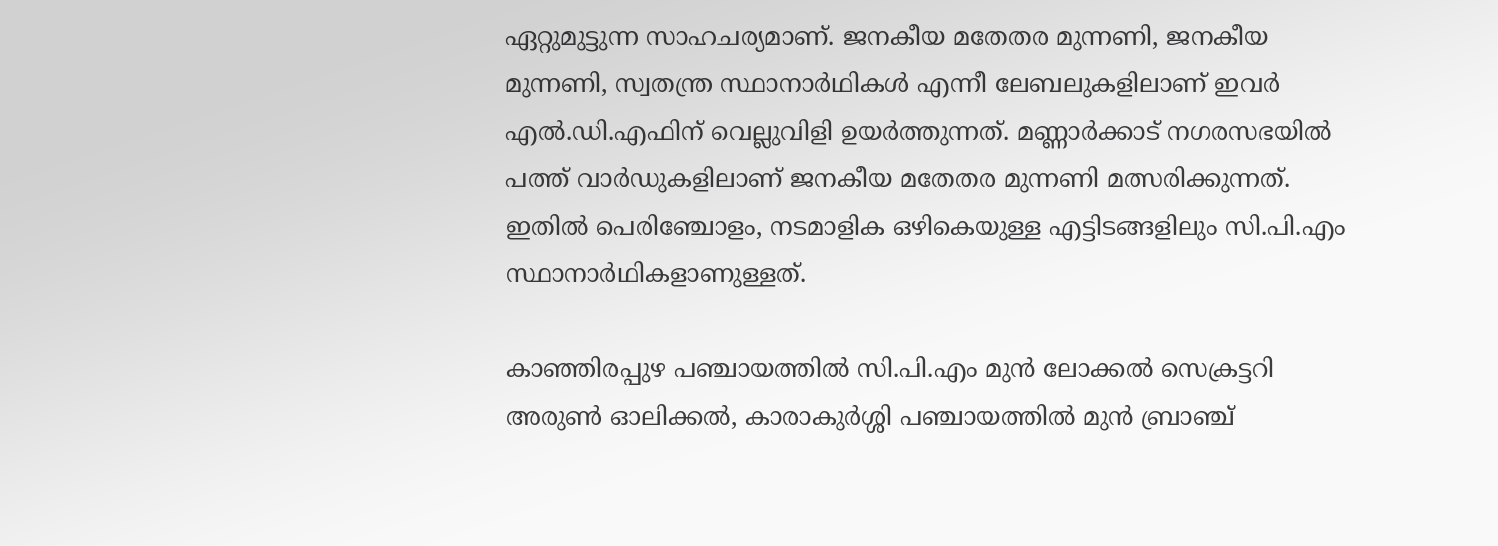ഏറ്റുമുട്ടുന്ന സാഹചര്യമാണ്. ജനകീയ മതേതര മുന്നണി, ജനകീയ മുന്നണി, സ്വതന്ത്ര സ്ഥാനാര്‍ഥികള്‍ എന്നീ ലേബലുകളിലാണ് ഇവർ എൽ.ഡി.എഫിന് വെല്ലുവിളി ഉയര്‍ത്തുന്നത്. മണ്ണാര്‍ക്കാട് നഗരസഭയില്‍ പത്ത് വാര്‍ഡുകളിലാണ് ജനകീയ മതേതര മുന്നണി മത്സരിക്കുന്നത്. ഇതില്‍ പെരിഞ്ചോളം, നടമാളിക ഒഴികെയുള്ള എട്ടിടങ്ങളിലും സി.പി.എം സ്ഥാനാര്‍ഥികളാണുള്ളത്.

കാഞ്ഞിരപ്പുഴ പഞ്ചായത്തില്‍ സി.പി.എം മുന്‍ ലോക്കല്‍ സെക്രട്ടറി അരുണ്‍ ഓലിക്കല്‍, കാരാകുര്‍ശ്ശി പഞ്ചായത്തില്‍ മുന്‍ ബ്രാഞ്ച്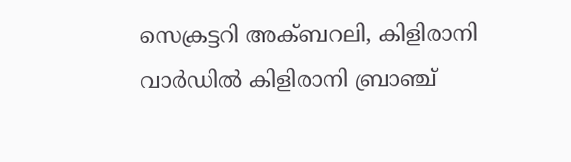സെക്രട്ടറി അക്ബറലി, കിളിരാനി വാര്‍ഡില്‍ കിളിരാനി ബ്രാഞ്ച്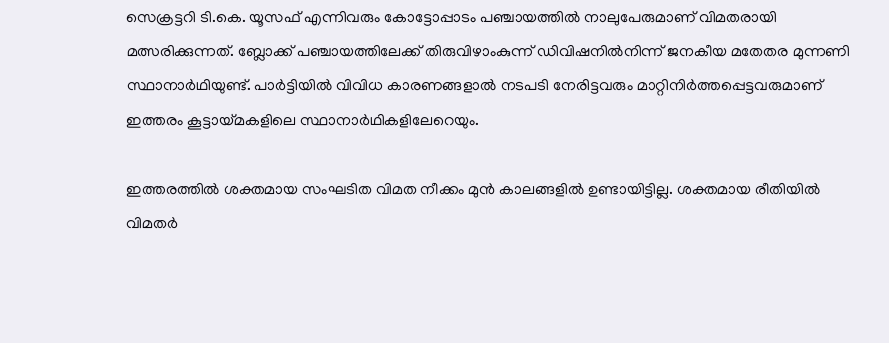സെക്രട്ടറി ടി.കെ. യൂസഫ് എന്നിവരും കോട്ടോപ്പാടം പഞ്ചായത്തില്‍ നാലുപേരുമാണ് വിമതരായി മത്സരിക്കുന്നത്. ബ്ലോക്ക് പഞ്ചായത്തിലേക്ക് തിരുവിഴാംകുന്ന് ഡിവിഷനില്‍നിന്ന് ജനകീയ മതേതര മുന്നണി സ്ഥാനാര്‍ഥിയുണ്ട്. പാര്‍ട്ടിയില്‍ വിവിധ കാരണങ്ങളാല്‍ നടപടി നേരിട്ടവരും മാറ്റിനിര്‍ത്തപ്പെട്ടവരുമാണ് ഇത്തരം കൂട്ടായ്മകളിലെ സ്ഥാനാര്‍ഥികളിലേറെയും.

ഇത്തരത്തിൽ ശക്തമായ സംഘടിത വിമത നീക്കം മുൻ കാലങ്ങളിൽ ഉണ്ടായിട്ടില്ല. ശക്തമായ രീതിയിൽ വിമതർ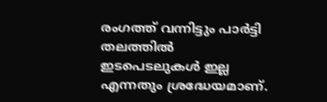രംഗത്ത് വന്നിട്ടും പാർട്ടി തലത്തിൽ ഇടപെടലുകൾ ഇല്ല എന്നതും ശ്രദ്ധേയമാണ്.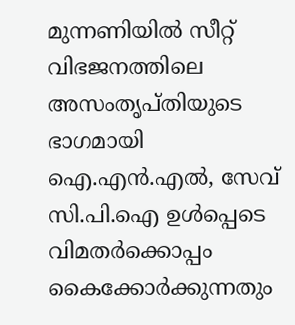മുന്നണിയിൽ സീറ്റ് വിഭജനത്തിലെ അസംതൃപ്തിയുടെ ഭാഗമായി ഐ.എൻ.എൽ, സേവ് സി.പി.ഐ ഉൾപ്പെടെ വിമതർക്കൊപ്പം കൈക്കോർക്കുന്നതും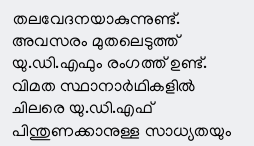തലവേദനയാകുന്നുണ്ട്. അവസരം മുതലെടുത്ത് യു.ഡി.എഫും രംഗത്ത് ഉണ്ട്. വിമത സ്ഥാനാർഥികളിൽ ചിലരെ യു.ഡി.എഫ് പിന്തുണക്കാനുള്ള സാധ്യതയും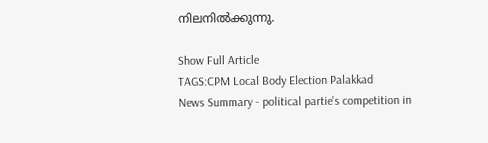നിലനിൽക്കുന്നു.

Show Full Article
TAGS:CPM Local Body Election Palakkad
News Summary - political partie's competition in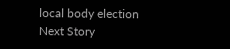local body election
Next Story